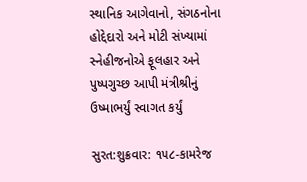સ્થાનિક આગેવાનો, સંગઠનોના હોદ્દેદારો અને મોટી સંખ્યામાં સ્નેહીજનોએ ફૂલહાર અને પુષ્પગુચ્છ આપી મંત્રીશ્રીનું ઉષ્માભર્યું સ્વાગત કર્યું

સુરત:શુક્રવાર: ૧૫૮-કામરેજ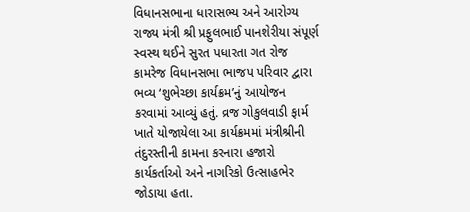વિધાનસભાના ધારાસભ્ય અને આરોગ્ય રાજ્ય મંત્રી શ્રી પ્રફુલભાઈ પાનશેરીયા સંપૂર્ણ સ્વસ્થ થઈને સુરત પધારતા ગત રોજ કામરેજ વિધાનસભા ભાજપ પરિવાર દ્વારા ભવ્ય ‘શુભેચ્છા કાર્યક્રમ’નું આયોજન કરવામાં આવ્યું હતું. વ્રજ ગોકુલવાડી ફાર્મ ખાતે યોજાયેલા આ કાર્યક્રમમાં મંત્રીશ્રીની તંદુરસ્તીની કામના કરનારા હજારો કાર્યકર્તાઓ અને નાગરિકો ઉત્સાહભેર જોડાયા હતા.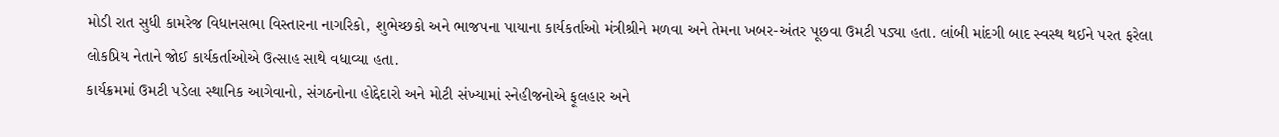મોડી રાત સુધી કામરેજ વિધાનસભા વિસ્તારના નાગરિકો, શુભેચ્છકો અને ભાજપના પાયાના કાર્યકર્તાઓ મંત્રીશ્રીને મળવા અને તેમના ખબર-અંતર પૂછવા ઉમટી પડ્યા હતા. લાંબી માંદગી બાદ સ્વસ્થ થઈને પરત ફરેલા લોકપ્રિય નેતાને જોઈ કાર્યકર્તાઓએ ઉત્સાહ સાથે વધાવ્યા હતા.
કાર્યક્રમમાં ઉમટી પડેલા સ્થાનિક આગેવાનો, સંગઠનોના હોદ્દેદારો અને મોટી સંખ્યામાં સ્નેહીજનોએ ફૂલહાર અને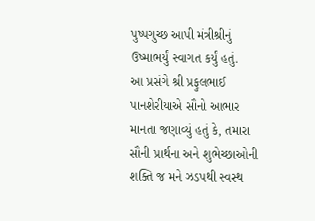પુષ્પગુચ્છ આપી મંત્રીશ્રીનું ઉષ્માભર્યું સ્વાગત કર્યું હતું.
આ પ્રસંગે શ્રી પ્રફુલભાઈ પાનશેરીયાએ સૌનો આભાર માનતા જણાવ્યું હતું કે, તમારા સૌની પ્રાર્થના અને શુભેચ્છાઓની શક્તિ જ મને ઝડપથી સ્વસ્થ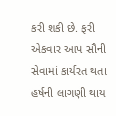કરી શકી છે. ફરી એકવાર આપ સૌની સેવામાં કાર્યરત થતા હર્ષની લાગણી થાય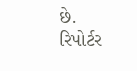છે.
રિપોર્ટર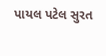પાયલ પટેલ સુરત